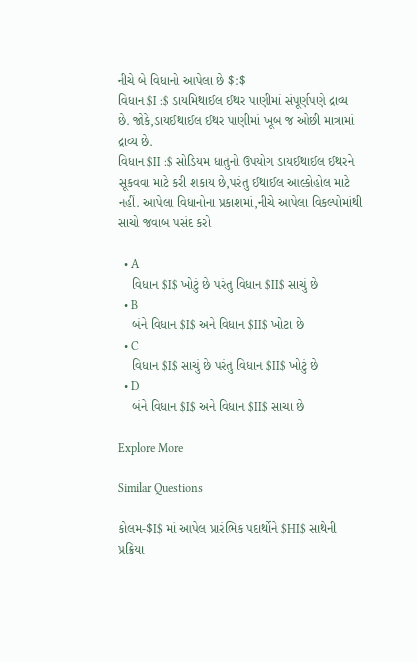નીચે બે વિધાનો આપેલા છે $:$
વિધાન $I :$ ડાયમિથાઈલ ઈથર પાણીમાં સંપૂર્ણપણે દ્રાવ્ય છે. જોકે,ડાયઈથાઈલ ઈથર પાણીમાં ખૂબ જ ઓછી માત્રામાં દ્રાવ્ય છે.
વિધાન $II :$ સોડિયમ ધાતુનો ઉપયોગ ડાયઈથાઈલ ઈથરને સૂકવવા માટે કરી શકાય છે,પરંતુ ઈથાઈલ આલ્કોહોલ માટે નહીં. આપેલા વિધાનોના પ્રકાશમાં,નીચે આપેલા વિકલ્પોમાંથી સાચો જવાબ પસંદ કરો

  • A
    વિધાન $I$ ખોટું છે પરંતુ વિધાન $II$ સાચું છે
  • B
    બંને વિધાન $I$ અને વિધાન $II$ ખોટા છે
  • C
    વિધાન $I$ સાચું છે પરંતુ વિધાન $II$ ખોટું છે
  • D
    બંને વિધાન $I$ અને વિધાન $II$ સાચા છે

Explore More

Similar Questions

કોલમ-$I$ માં આપેલ પ્રારંભિક પદાર્થોને $HI$ સાથેની પ્રક્રિયા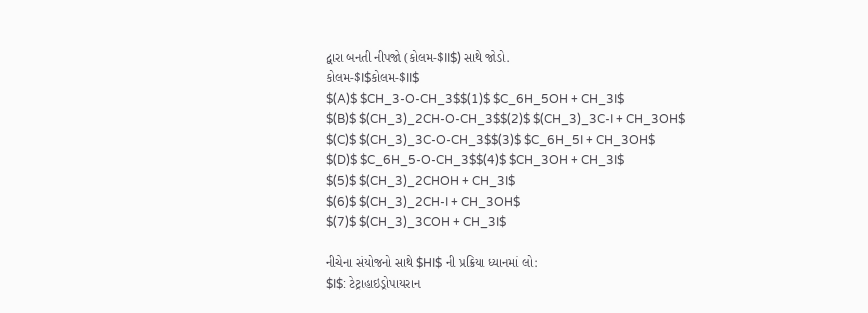દ્વારા બનતી નીપજો (કોલમ-$II$) સાથે જોડો.
કોલમ-$I$કોલમ-$II$
$(A)$ $CH_3-O-CH_3$$(1)$ $C_6H_5OH + CH_3I$
$(B)$ $(CH_3)_2CH-O-CH_3$$(2)$ $(CH_3)_3C-I + CH_3OH$
$(C)$ $(CH_3)_3C-O-CH_3$$(3)$ $C_6H_5I + CH_3OH$
$(D)$ $C_6H_5-O-CH_3$$(4)$ $CH_3OH + CH_3I$
$(5)$ $(CH_3)_2CHOH + CH_3I$
$(6)$ $(CH_3)_2CH-I + CH_3OH$
$(7)$ $(CH_3)_3COH + CH_3I$

નીચેના સંયોજનો સાથે $HI$ ની પ્રક્રિયા ધ્યાનમાં લો:
$I$: ટેટ્રાહાઇડ્રોપાયરાન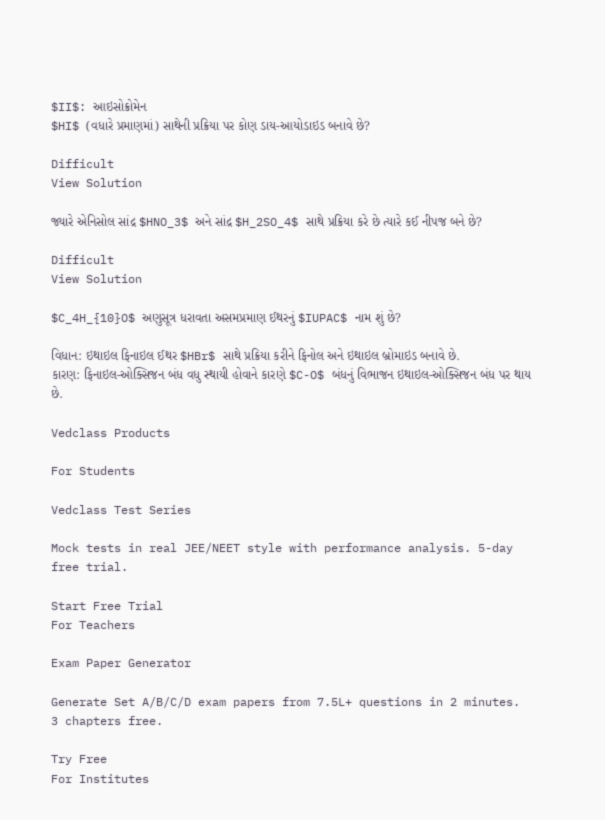$II$: આઇસોક્રોમેન
$HI$ (વધારે પ્રમાણમાં) સાથેની પ્રક્રિયા પર કોણ ડાય-આયોડાઇડ બનાવે છે?

Difficult
View Solution

જ્યારે એનિસોલ સાંદ્ર $HNO_3$ અને સાંદ્ર $H_2SO_4$ સાથે પ્રક્રિયા કરે છે ત્યારે કઈ નીપજ બને છે?

Difficult
View Solution

$C_4H_{10}O$ અણુસૂત્ર ધરાવતા અસમપ્રમાણ ઈથરનું $IUPAC$ નામ શું છે?

વિધાન: ઇથાઇલ ફિનાઇલ ઈથર $HBr$ સાથે પ્રક્રિયા કરીને ફિનોલ અને ઇથાઇલ બ્રોમાઇડ બનાવે છે.
કારણ: ફિનાઇલ-ઓક્સિજન બંધ વધુ સ્થાયી હોવાને કારણે $C-O$ બંધનું વિભાજન ઇથાઇલ-ઓક્સિજન બંધ પર થાય છે.

Vedclass Products

For Students

Vedclass Test Series

Mock tests in real JEE/NEET style with performance analysis. 5-day free trial.

Start Free Trial
For Teachers

Exam Paper Generator

Generate Set A/B/C/D exam papers from 7.5L+ questions in 2 minutes. 3 chapters free.

Try Free
For Institutes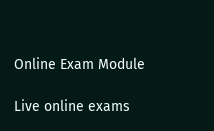Online Exam Module

Live online exams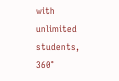with unlimited students, 360°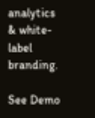analytics & white-label branding.

See Demo